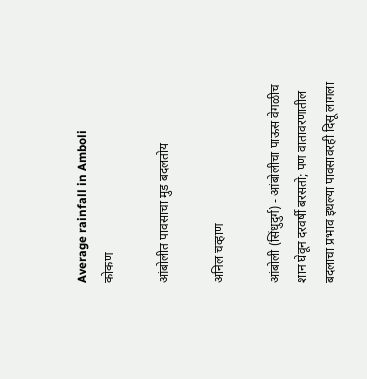Average rainfall in Amboli
कोकण

आंबोलीत पावसाचा मुड बदलतोय

अनिल चव्हाण

आंबोली (सिंधुदुर्ग) - आंबोलीचा पाऊस वेगळीच शान घेवून दरवर्षी बरसतो; पण वातावरणातील बदलाचा प्रभाव इथल्या पावसावरही दिसू लागला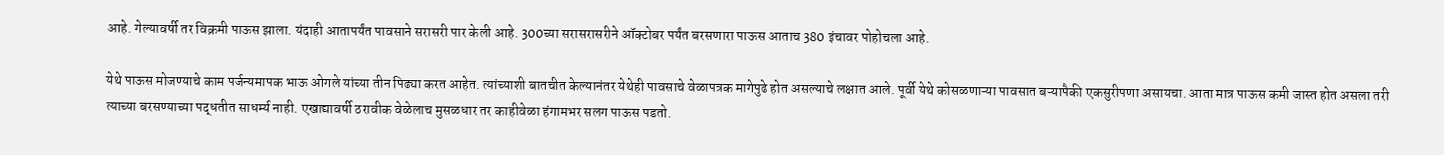आहे. गेल्यावर्षी तर विक्रमी पाऊस झाला. यंदाही आतापर्यंत पावसाने सरासरी पार केली आहे. 300च्या सरासरासरीने ऑक्‍टोबर पर्यंत बरसणारा पाऊस आताच 380 इंचावर पोहोचला आहे.

येथे पाऊस मोजण्याचे काम पर्जन्यमापक भाऊ ओगले यांच्या तीन पिढ्या करत आहेत. त्यांच्याशी बातचीत केल्यानंतर येथेही पावसाचे वेळापत्रक मागेपुढे होत असल्याचे लक्षात आले. पूर्वी येथे कोसळणाऱ्या पावसात बऱ्यापैकी एकसुरीपणा असायचा. आता मात्र पाऊस कमी जास्त होत असला तरी त्याच्या बरसण्याच्या पद्धतीत साधर्म्य नाही. एखाद्यावर्षी ठरावीक वेळेलाच मुसळधार तर काहीवेळा हंगामभर सलग पाऊस पडतो.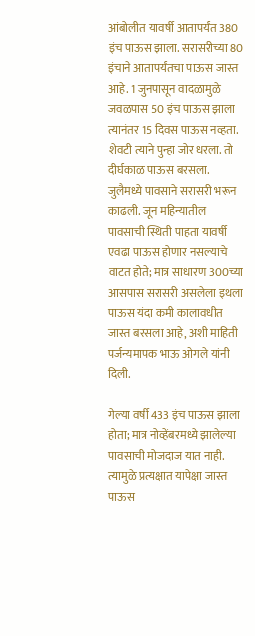आंबोलीत यावर्षी आतापर्यंत 380 इंच पाऊस झाला. सरासरीच्या 80 इंचाने आतापर्यंतचा पाऊस जास्त आहे. 1 जुनपासून वादळामुळे जवळपास 50 इंच पाऊस झाला त्यानंतर 15 दिवस पाऊस नव्हता. शेवटी त्याने पुन्हा जोर धरला. तो दीर्घकाळ पाऊस बरसला. जुलैमध्ये पावसाने सरासरी भरून काढली. जून महिन्यातील पावसाची स्थिती पाहता यावर्षी एवढा पाऊस होणार नसल्याचे वाटत होते; मात्र साधारण 300च्या आसपास सरासरी असलेला इथला पाऊस यंदा कमी कालावधीत जास्त बरसला आहे, अशी माहिती पर्जन्यमापक भाऊ ओगले यांनी दिली.

गेल्या वर्षी 433 इंच पाऊस झाला होता; मात्र नोव्हेंबरमध्ये झालेल्या पावसाची मोजदाज यात नाही. त्यामुळे प्रत्यक्षात यापेक्षा जास्त पाऊस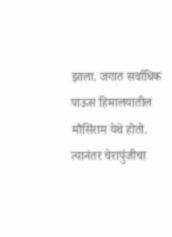झाला. जगात सर्वाधिक पाऊस हिमालयातील मौसिंराम येथे होतो. त्यानंतर चेरापुंजीचा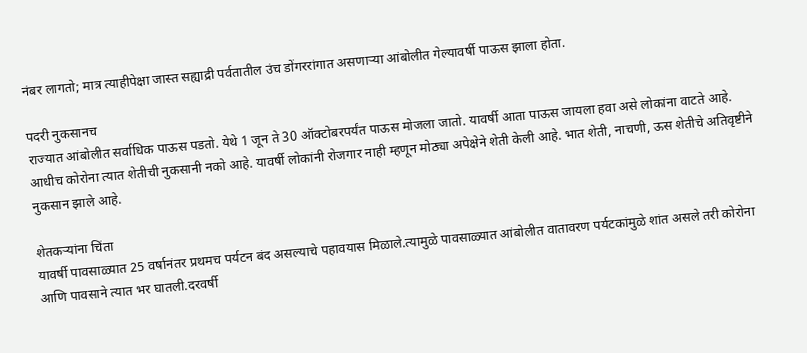नंबर लागतो; मात्र त्याहीपेक्षा जास्त सह्याद्री पर्वतातील उंच डोंगररांगात असणाऱ्या आंबोलीत गेल्यावर्षी पाऊस झाला होता.

पदरी नुकसानच
राज्यात आंबोलीत सर्वाधिक पाऊस पडतो. येथे 1 जून ते 30 ऑक्‍टोबरपर्यंत पाऊस मोजला जातो. यावर्षी आता पाऊस जायला हवा असे लोकांना वाटते आहे. आधीच कोरोना त्यात शेतीची नुकसानी नको आहे. यावर्षी लोकांनी रोजगार नाही म्हणून मोठ्या अपेक्षेने शेती केली आहे. भात शेती, नाचणी, ऊस शेतीचे अतिवृष्टीने नुकसान झाले आहे.

शेतकऱ्यांना चिंता
यावर्षी पावसाळ्यात 25 वर्षानंतर प्रथमच पर्यटन बंद असल्याचे पहावयास मिळाले.त्यामुळे पावसाळ्यात आंबोलीत वातावरण पर्यटकांमुळे शांत असले तरी कोरोना आणि पावसाने त्यात भर घातली.दरवर्षी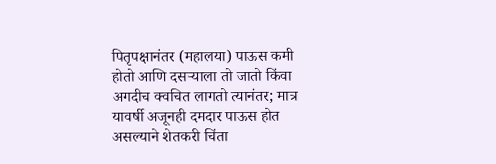पितृपक्षानंतर (महालया) पाऊस कमी होतो आणि दसऱ्याला तो जातो किंवा अगदीच क्वचित लागतो त्यानंतर; मात्र यावर्षी अजूनही दमदार पाऊस होत असल्याने शेतकरी चिंता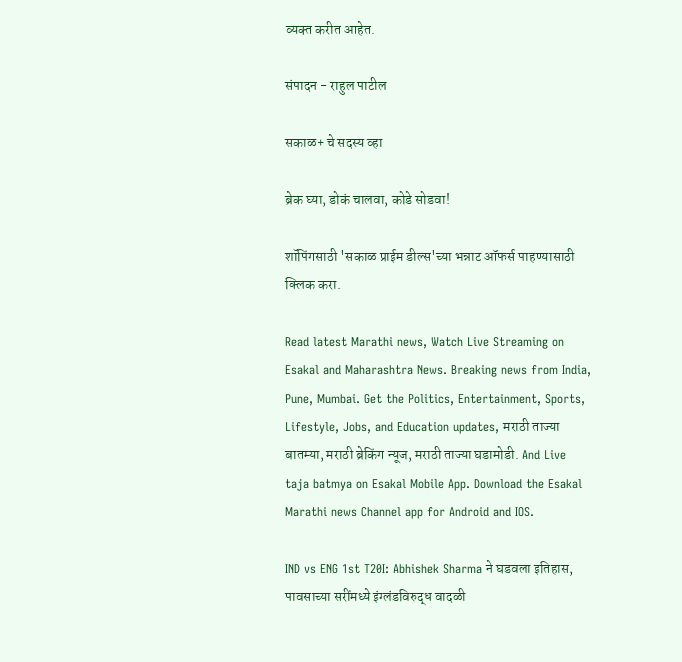व्यक्‍त करीत आहेत.

संपादन - राहुल पाटील

सकाळ+ चे सदस्य व्हा

ब्रेक घ्या, डोकं चालवा, कोडे सोडवा!

शॉपिंगसाठी 'सकाळ प्राईम डील्स'च्या भन्नाट ऑफर्स पाहण्यासाठी क्लिक करा.

Read latest Marathi news, Watch Live Streaming on Esakal and Maharashtra News. Breaking news from India, Pune, Mumbai. Get the Politics, Entertainment, Sports, Lifestyle, Jobs, and Education updates, मराठी ताज्या बातम्या, मराठी ब्रेकिंग न्यूज, मराठी ताज्या घडामोडी. And Live taja batmya on Esakal Mobile App. Download the Esakal Marathi news Channel app for Android and IOS.

IND vs ENG 1st T20I: Abhishek Sharma ने घडवला इतिहास, पावसाच्या सरींमध्ये इंग्लंडविरुद्ध वादळी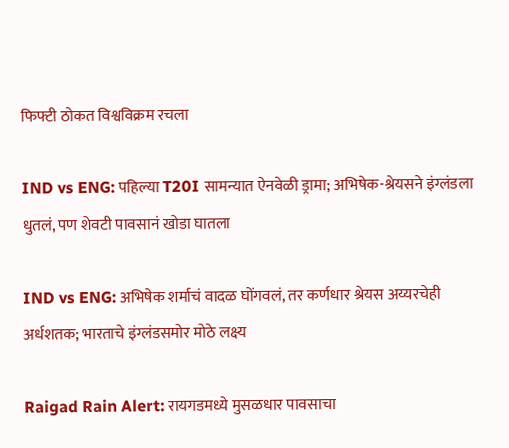फिफ्टी ठोकत विश्वविक्रम रचला

IND vs ENG: पहिल्या T20I सामन्यात ऐनवेळी ड्रामा; अभिषेक-श्रेयसने इंग्लंडला धुतलं, पण शेवटी पावसानं खोडा घातला

IND vs ENG: अभिषेक शर्माचं वादळ घोंगवलं, तर कर्णधार श्रेयस अय्यरचेही अर्धशतक; भारताचे इंग्लंडसमोर मोठे लक्ष्य

Raigad Rain Alert: रायगडमध्ये मुसळधार पावसाचा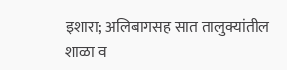इशारा; अलिबागसह सात तालुक्यांतील शाळा व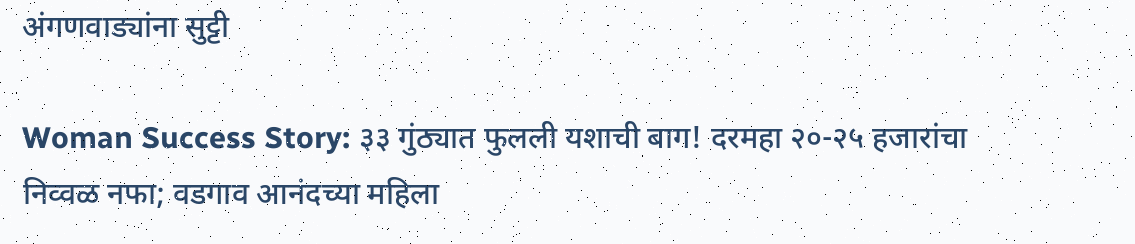अंगणवाड्यांना सुट्टी

Woman Success Story: ३३ गुंठ्यात फुलली यशाची बाग! दरमहा २०-२५ हजारांचा निव्वळ नफा; वडगाव आनंदच्या महिला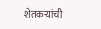शेतकऱ्यांची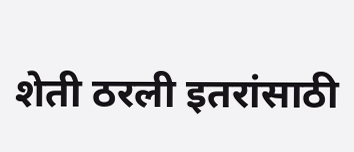शेती ठरली इतरांसाठी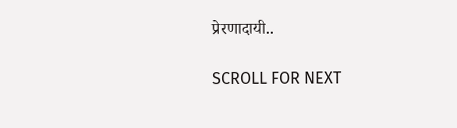प्रेरणादायी..

SCROLL FOR NEXT